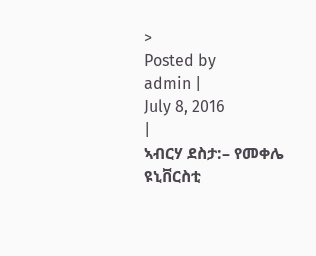>
Posted by
admin |
July 8, 2016
|
ኣብርሃ ደስታ:– የመቀሌ ዩኒቨርስቲ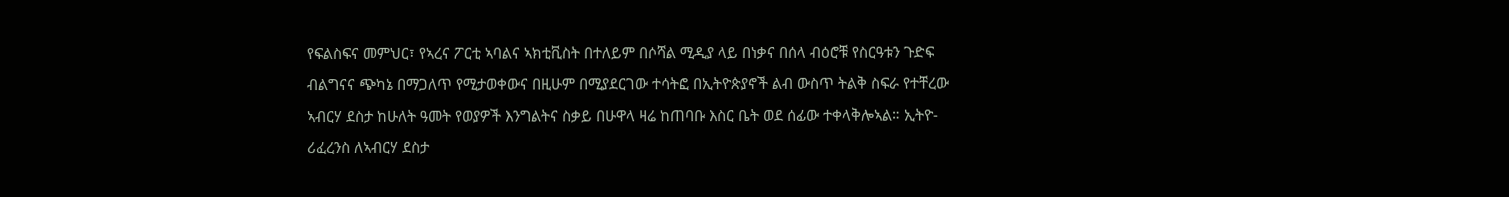የፍልስፍና መምህር፣ የኣረና ፖርቲ ኣባልና ኣክቲቪስት በተለይም በሶሻል ሚዲያ ላይ በነቃና በሰላ ብዕሮቹ የስርዓቱን ጉድፍ ብልግናና ጭካኔ በማጋለጥ የሚታወቀውና በዚሁም በሚያደርገው ተሳትፎ በኢትዮጵያኖች ልብ ውስጥ ትልቅ ስፍራ የተቸረው ኣብርሃ ደስታ ከሁለት ዓመት የወያዎች እንግልትና ስቃይ በሁዋላ ዛሬ ከጠባቡ እስር ቤት ወደ ሰፊው ተቀላቅሎኣል። ኢትዮ-ሪፈረንስ ለኣብርሃ ደስታ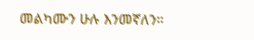መልካሙን ሁሉ እንመኛለን።